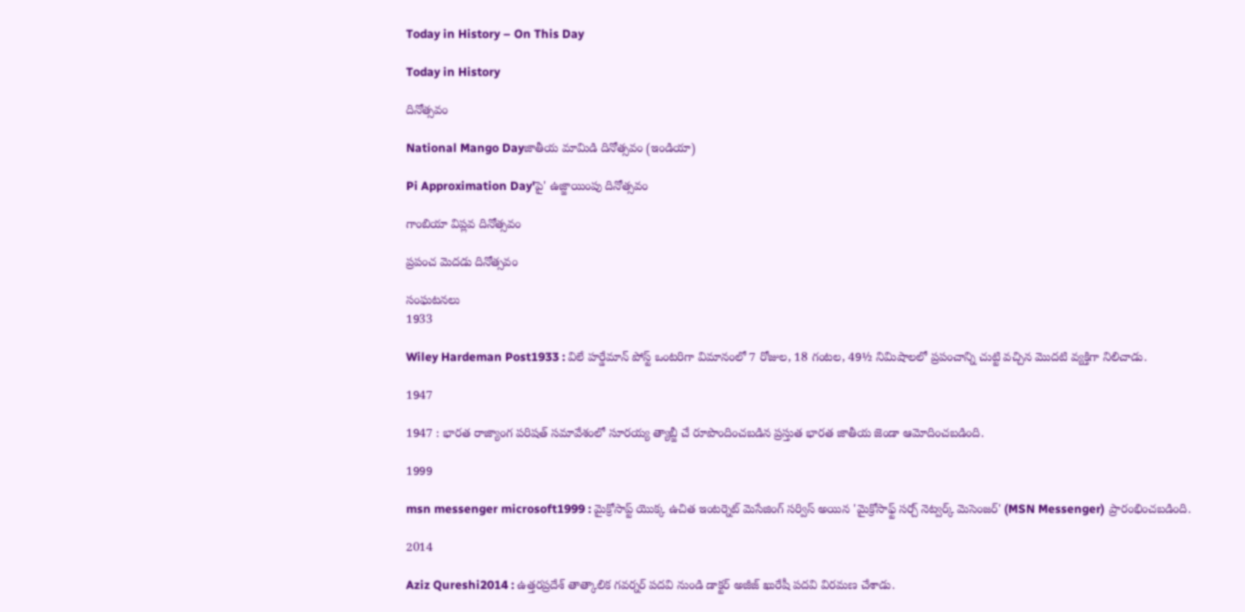Today in History – On This Day

Today in History

దినోత్సవం

National Mango Dayజాతీయ మామిడి దినోత్సవం (ఇండియా)

Pi Approximation Day'పై' ఉజ్జాయింపు దినోత్సవం

గాంబియా విప్లవ దినోత్సవం

ప్రపంచ మెదడు దినోత్సవం

సంఘటనలు
1933

Wiley Hardeman Post1933 : విలే హర్డేమాన్ పోస్ట్ ఒంటరిగా విమానంలో 7 రోజుల, 18 గంటల, 49½ నిమిషాలలో ప్రపంచాన్ని చుట్టి వచ్చిన మొదటి వ్యక్తిగా నిలిచాడు.

1947

1947 : భారత రాజ్యాంగ పరిషత్ సమావేశంలో సూరయ్య త్యాబ్జీ చే రూపొందించబడిన ప్రస్తుత భారత జాతీయ జెండా ఆమోదించబడింది.

1999

msn messenger microsoft1999 : మైక్రోసాప్ట్ యొక్క ఉచిత ఇంటర్నెట్ మెసేజింగ్ సర్విస్ అయిన 'మైక్రోసాఫ్ట్ సర్చ్ నెట్వర్క్ మెసెంజర్' (MSN Messenger) ప్రారంభించబడింది.

2014

Aziz Qureshi2014 : ఉత్తరప్రదేశ్ తాత్కాలిక గవర్నర్ పదవి నుండి డాక్టర్ అజీజ్ ఖురేషీ పదవి విరమణ చేశాడు.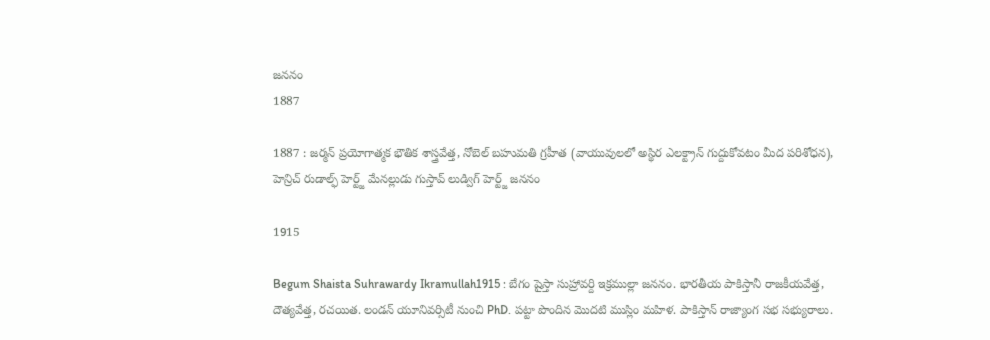జననం
1887

1887 : జర్మన్ ప్రయోగాత్మక భౌతిక శాస్త్రవేత్త, నోబెల్ బహుమతి గ్రహీత (వాయువులలో అస్థిర ఎలక్ట్రాన్ గుద్దుకోవటం మీద పరిశోధన), హెన్రిచ్ రుడాల్ఫ్ హెర్ట్జ్ మేనల్లుడు గుస్తావ్ లుడ్విగ్ హెర్ట్జ్ జననం

1915

Begum Shaista Suhrawardy Ikramullah1915 : బేగం షైస్తా సుహ్రావర్ది ఇక్రముల్లా జననం. భారతీయ పాకిస్తానీ రాజకీయవేత్త, దౌత్యవేత్త, రచయిత. లండన్ యూనివర్సిటీ నుంచి PhD. పట్టా పొందిన మొదటి ముస్లిం మహిళ. పాకిస్తాన్ రాజ్యాంగ సభ సభ్యురాలు.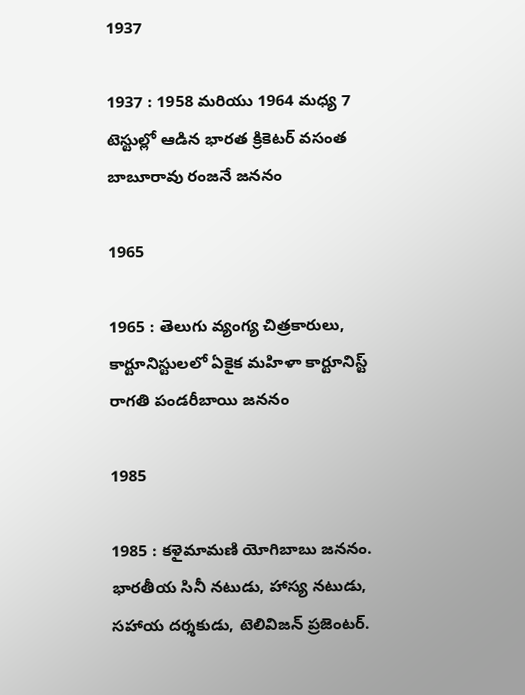1937

1937 : 1958 మరియు 1964 మధ్య 7 టెస్టుల్లో ఆడిన భారత క్రికెటర్ వసంత బాబూరావు రంజనే జననం

1965

1965 : తెలుగు వ్యంగ్య చిత్రకారులు, కార్టూనిస్టులలో ఏకైక మహిళా కార్టూనిస్ట్ రాగతి పండరీబాయి జననం

1985

1985 : కళైమామణి యోగిబాబు జననం. భారతీయ సినీ నటుడు, హాస్య నటుడు, సహాయ దర్శకుడు, టెలివిజన్ ప్రజెంటర్.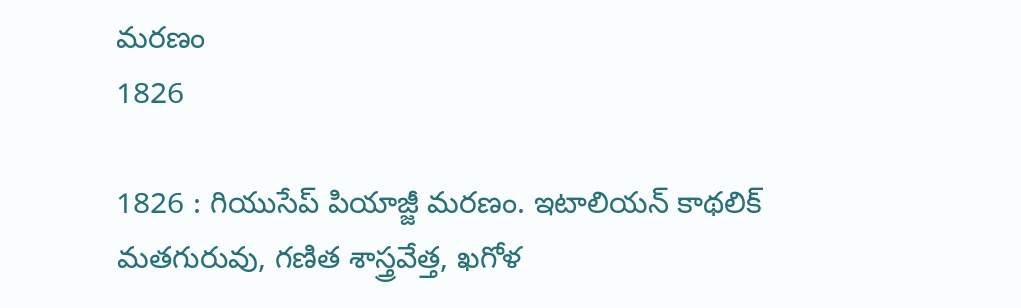మరణం
1826

1826 : గియుసేప్ పియాజ్జీ మరణం. ఇటాలియన్ కాథలిక్ మతగురువు, గణిత శాస్త్రవేత్త, ఖగోళ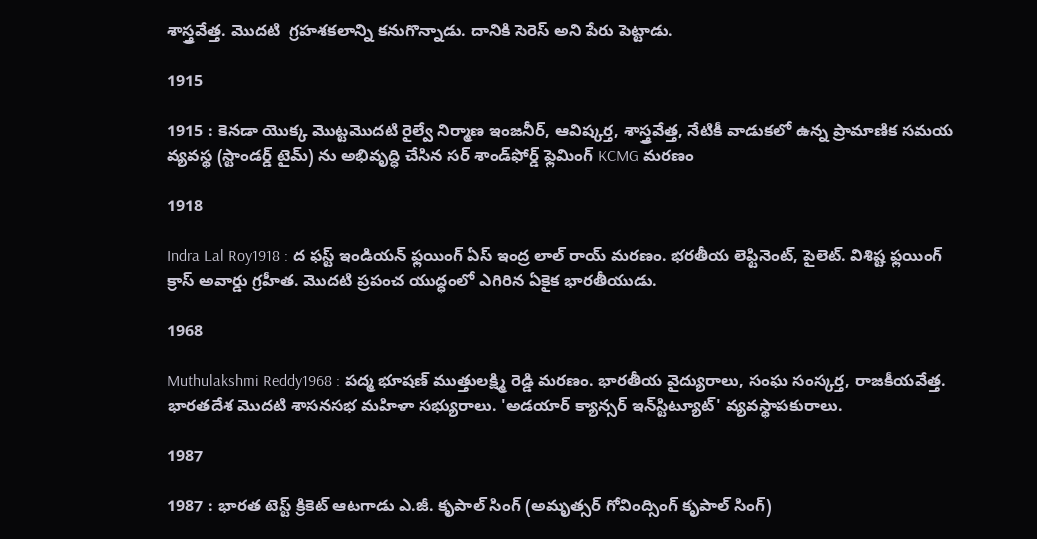శాస్త్రవేత్త. మొదటి  గ్రహశకలాన్ని కనుగొన్నాడు. దానికి సెరెస్ అని పేరు పెట్టాడు.

1915

1915 : కెనడా యొక్క మొట్టమొదటి రైల్వే నిర్మాణ ఇంజనీర్, ఆవిష్కర్త, శాస్త్రవేత్త, నేటికీ వాడుకలో ఉన్న ప్రామాణిక సమయ వ్యవస్థ (స్టాండర్డ్ టైమ్) ను అభివృద్ధి చేసిన సర్ శాండ్‌ఫోర్డ్ ఫ్లెమింగ్ KCMG మరణం

1918

Indra Lal Roy1918 : ద ఫస్ట్ ఇండియన్ ఫ్లయింగ్ ఏస్ ఇంద్ర లాల్ రాయ్ మరణం. భరతీయ లెఫ్టినెంట్, పైలెట్. విశిష్ట ఫ్లయింగ్ క్రాస్ అవార్డు గ్రహీత. మొదటి ప్రపంచ యుద్ధంలో ఎగిరిన ఏకైక భారతీయుడు.

1968

Muthulakshmi Reddy1968 : పద్మ భూషణ్ ముత్తులక్ష్మి రెడ్డి మరణం. భారతీయ వైద్యురాలు, సంఘ సంస్కర్త, రాజకీయవేత్త. భారతదేశ మొదటి శాసనసభ మహిళా సభ్యురాలు. 'అడయార్ క్యాన్సర్ ఇన్‌స్టిట్యూట్‌' వ్యవస్థాపకురాలు.

1987

1987 : భారత టెస్ట్ క్రికెట్ ఆటగాడు ఎ.జీ. కృపాల్ సింగ్ (అమృత్సర్ గోవింద్సింగ్ కృపాల్ సింగ్)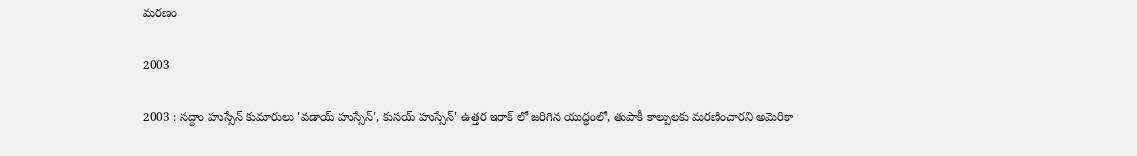మరణం

2003

2003 : సద్దాం హుస్సేన్ కుమారులు 'వడాయ్ హుస్సేన్', కుసయ్ హుస్సేన్' ఉత్తర ఇరాక్ లో జరిగిన యుద్ధంలో, తుపాకీ కాల్పులకు మరణించారని అమెరికా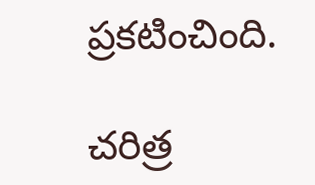ప్రకటించింది.

చరిత్ర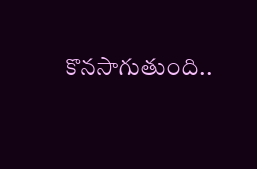కొనసాగుతుంది..